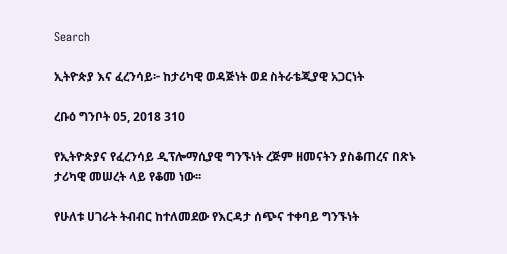Search

ኢትዮጵያ እና ፈረንሳይ፦ ከታሪካዊ ወዳጅነት ወደ ስትራቴጂያዊ አጋርነት

ረቡዕ ግንቦት 05, 2018 310

የኢትዮጵያና የፈረንሳይ ዲፕሎማሲያዊ ግንኙነት ረጅም ዘመናትን ያስቆጠረና በጽኑ ታሪካዊ መሠረት ላይ የቆመ ነው፡፡

የሁለቱ ሀገራት ትብብር ከተለመደው የእርዳታ ሰጭና ተቀባይ ግንኙነት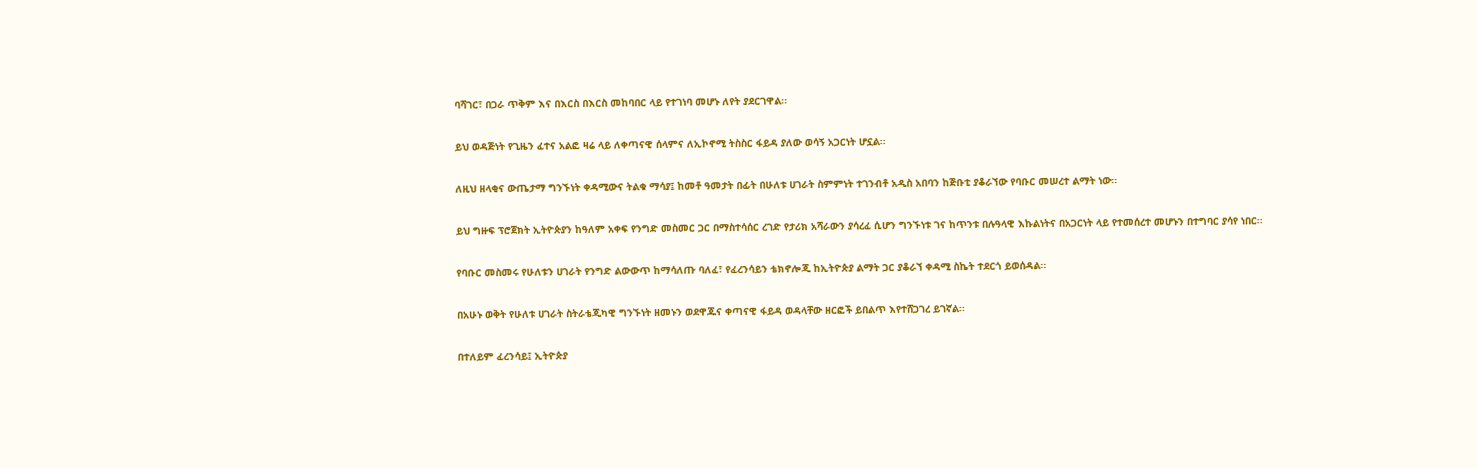ባሻገር፣ በጋራ ጥቅም እና በእርስ በእርስ መከባበር ላይ የተገነባ መሆኑ ለየት ያደርገዋል፡፡

ይህ ወዳጅነት የጊዜን ፈተና አልፎ ዛሬ ላይ ለቀጣናዊ ሰላምና ለኢኮኖሚ ትስስር ፋይዳ ያለው ወሳኝ አጋርነት ሆኗል፡፡

ለዚህ ዘላቂና ውጤታማ ግንኙነት ቀዳሚውና ትልቁ ማሳያ፤ ከመቶ ዓመታት በፊት በሁለቱ ሀገራት ስምምነት ተገንብቶ አዲስ አበባን ከጅቡቲ ያቆራኘው የባቡር መሠረተ ልማት ነው፡፡

ይህ ግዙፍ ፕሮጀክት ኢትዮጵያን ከዓለም አቀፍ የንግድ መስመር ጋር በማስተሳሰር ረገድ የታሪክ አሻራውን ያሳረፈ ሲሆን ግንኙነቱ ገና ከጥንቱ በሉዓላዊ እኩልነትና በአጋርነት ላይ የተመሰረተ መሆኑን በተግባር ያሳየ ነበር፡፡

የባቡር መስመሩ የሁለቱን ሀገራት የንግድ ልውውጥ ከማሳለጡ ባለፈ፣ የፈረንሳይን ቴክኖሎጂ ከኢትዮጵያ ልማት ጋር ያቆራኘ ቀዳሚ ስኬት ተደርጎ ይወሰዳል፡፡

በአሁኑ ወቅት የሁለቱ ሀገራት ስትራቴጂካዊ ግንኙነት ዘመኑን ወደዋጁና ቀጣናዊ ፋይዳ ወዳላቸው ዘርፎች ይበልጥ እየተሸጋገረ ይገኛል፡፡

በተለይም ፈረንሳይ፤ ኢትዮጵያ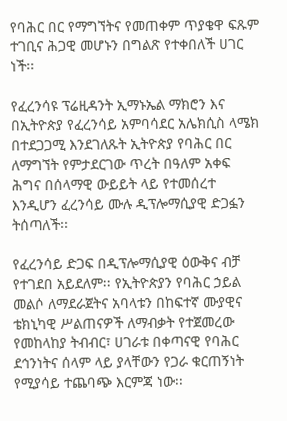የባሕር በር የማግኘትና የመጠቀም ጥያቄዋ ፍጹም ተገቢና ሕጋዊ መሆኑን በግልጽ የተቀበለች ሀገር ነች፡፡

የፈረንሳዩ ፕሬዚዳንት ኢማኑኤል ማክሮን እና በኢትዮጵያ የፈረንሳይ አምባሳደር አሌክሲስ ላሜክ በተደጋጋሚ እንደገለጹት ኢትዮጵያ የባሕር በር ለማግኘት የምታደርገው ጥረት በዓለም አቀፍ ሕግና በሰላማዊ ውይይት ላይ የተመሰረተ እንዲሆን ፈረንሳይ ሙሉ ዲፕሎማሲያዊ ድጋፏን ትሰጣለች፡፡

የፈረንሳይ ድጋፍ በዲፕሎማሲያዊ ዕውቅና ብቻ የተገደበ አይደለም፡፡ የኢትዮጵያን የባሕር ኃይል መልሶ ለማደራጀትና አባላቱን በከፍተኛ ሙያዊና ቴክኒካዊ ሥልጠናዎች ለማብቃት የተጀመረው የመከላከያ ትብብር፣ ሀገራቱ በቀጣናዊ የባሕር ደኅንነትና ሰላም ላይ ያላቸውን የጋራ ቁርጠኝነት የሚያሳይ ተጨባጭ እርምጃ ነው፡፡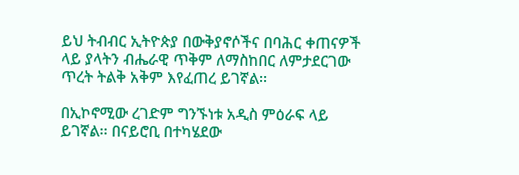ይህ ትብብር ኢትዮጵያ በውቅያኖሶችና በባሕር ቀጠናዎች ላይ ያላትን ብሔራዊ ጥቅም ለማስከበር ለምታደርገው ጥረት ትልቅ አቅም እየፈጠረ ይገኛል፡፡

በኢኮኖሚው ረገድም ግንኙነቱ አዲስ ምዕራፍ ላይ ይገኛል፡፡ በናይሮቢ በተካሄደው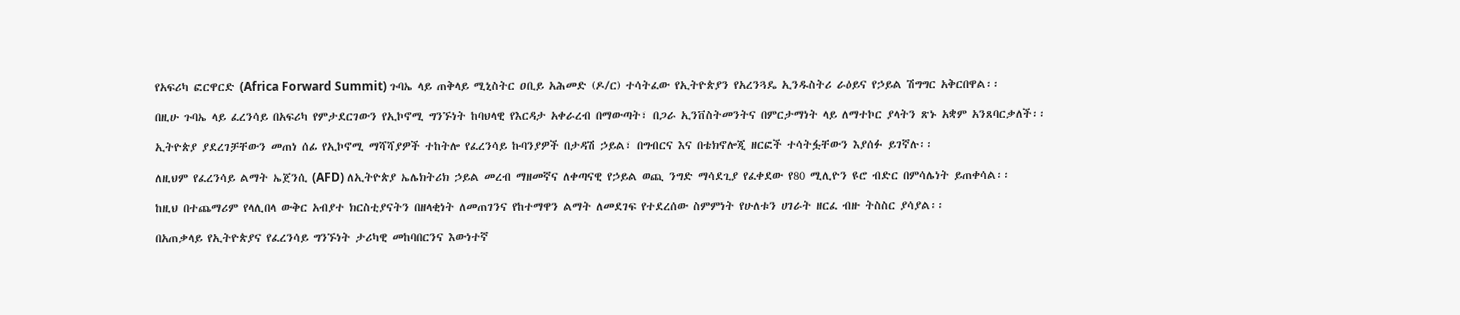የአፍሪካ ፎርዋርድ (Africa Forward Summit) ጉባኤ ላይ ጠቅላይ ሚኒስትር ዐቢይ አሕመድ (ዶ/ር) ተሳትፈው የኢትዮጵያን የአረንጓዴ ኢንዱስትሪ ራዕይና የኃይል ሽግግር አቅርበዋል፡፡

በዚሁ ጉባኤ ላይ ፈረንሳይ በአፍሪካ የምታደርገውን የኢኮኖሚ ግንኙነት ከባህላዊ የእርዳታ አቀራረብ በማውጣት፣ በጋራ ኢንቨስትመንትና በምርታማነት ላይ ለማተኮር ያላትን ጽኑ አቋም አንጸባርቃለች፡፡

ኢትዮጵያ ያደረገቻቸውን መጠነ ሰፊ የኢኮኖሚ ማሻሻያዎች ተከትሎ የፈረንሳይ ኩባንያዎች በታዳሽ ኃይል፣ በግብርና እና በቴክኖሎጂ ዘርፎች ተሳትፏቸውን እያሰፉ ይገኛሉ፡፡

ለዚህም የፈረንሳይ ልማት ኤጀንሲ (AFD) ለኢትዮጵያ ኤሌክትሪክ ኃይል መረብ ማዘመኛና ለቀጣናዊ የኃይል ወጪ ንግድ ማሳደጊያ የፈቀደው የ80 ሚሊዮን ዩሮ ብድር በምሳሌነት ይጠቀሳል፡፡

ከዚህ በተጨማሪም የላሊበላ ውቅር አብያተ ክርስቲያናትን በዘላቂነት ለመጠገንና የከተማዋን ልማት ለመደገፍ የተደረሰው ስምምነት የሁለቱን ሀገራት ዘርፈ ብዙ ትስስር ያሳያል፡፡

በአጠቃላይ የኢትዮጵያና የፈረንሳይ ግንኙነት ታሪካዊ መከባበርንና እውነተኛ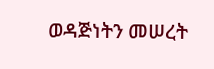ወዳጅነትን መሠረት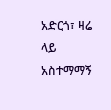አድርጎ፣ ዛሬ ላይ አስተማማኝ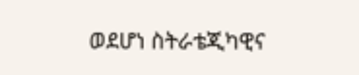ወደሆነ ስትራቴጂካዊና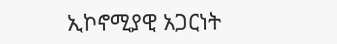ኢኮኖሚያዊ አጋርነት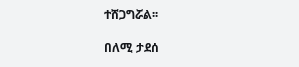ተሸጋግሯል፡፡

በለሚ ታደሰ